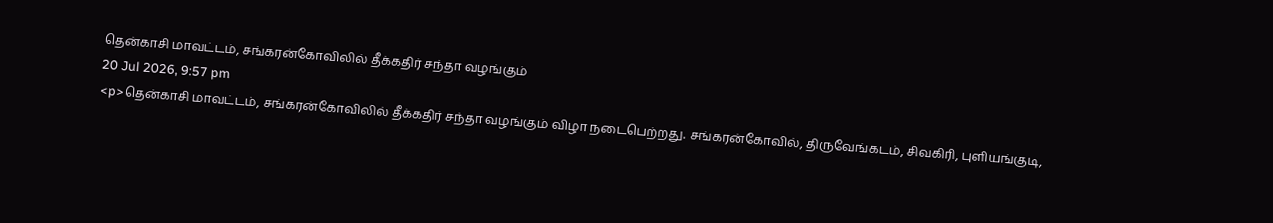தென்காசி மாவட்டம், சங்கரன்கோவிலில் தீக்கதிர் சந்தா வழங்கும்
20 Jul 2026, 9:57 pm
<p>தென்காசி மாவட்டம், சங்கரன்கோவிலில் தீக்கதிர் சந்தா வழங்கும் விழா நடைபெற்றது. சங்கரன்கோவில், திருவேங்கடம், சிவகிரி, புளியங்குடி,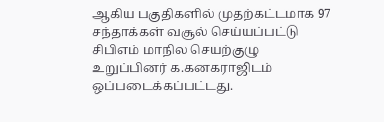ஆகிய பகுதிகளில் முதற்கட்டமாக 97 சந்தாக்கள் வசூல் செய்யப்பட்டு சிபிஎம் மாநில செயற்குழு உறுப்பினர் க.கனகராஜிடம் ஒப்படைக்கப்பட்டது.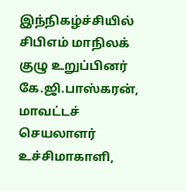இந்நிகழ்ச்சியில் சிபிஎம் மாநிலக் குழு உறுப்பினர் கே.ஜி.பாஸ்கரன், மாவட்டச் செயலாளர் உச்சிமாகாளி,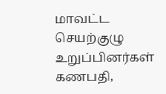மாவட்ட செயற்குழு உறுப்பினர்கள் கணபதி,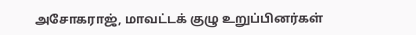அசோகராஜ், மாவட்டக் குழு உறுப்பினர்கள்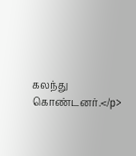கலந்து கொண்டனர்.</p>